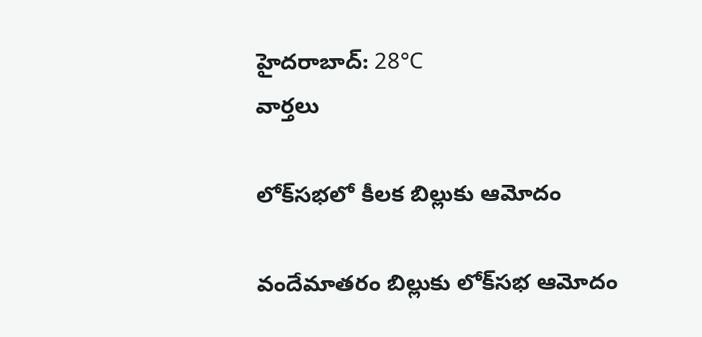హైదరాబాద్: 28°C
వార్తలు

లోక్‌సభలో కీలక బిల్లుకు ఆమోదం

వందేమాతరం బిల్లుకు లోక్‌సభ ఆమోదం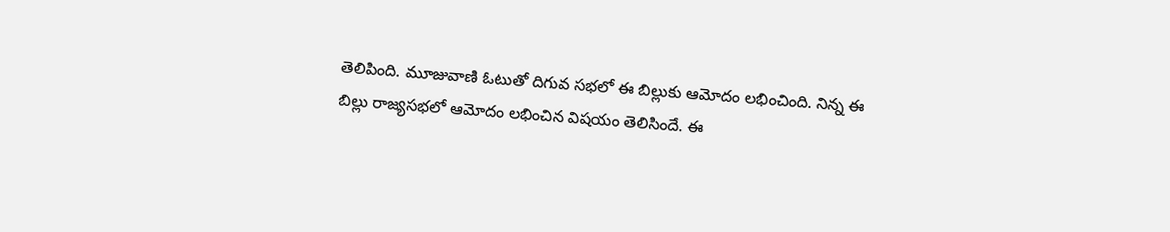తెలిపింది. మూజువాణి ఓటుతో దిగువ సభలో ఈ బిల్లుకు ఆమోదం లభించింది. నిన్న ఈ బిల్లు రాజ్యసభలో ఆమోదం లభించిన విషయం తెలిసిందే. ఈ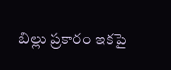బిల్లు ప్రకారం ఇకపై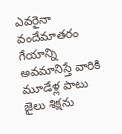ఎవరైనా వందేమాతరం గేయాన్ని అవమానిస్తే వారికి మూడేళ్ల పాటు జైలు శిక్షను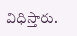విధిస్తారు.